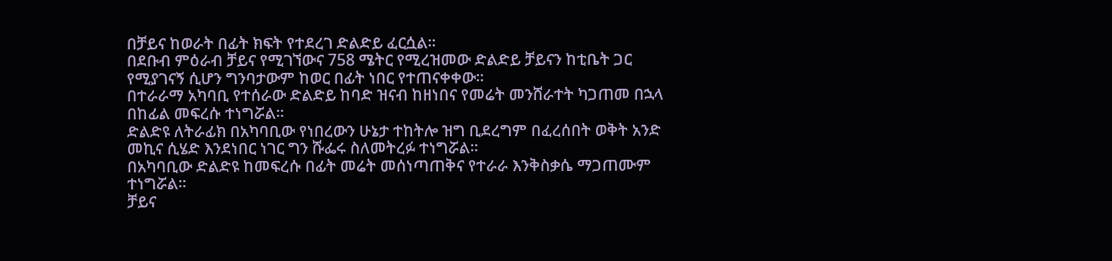በቻይና ከወራት በፊት ክፍት የተደረገ ድልድይ ፈርሷል።
በደቡብ ምዕራብ ቻይና የሚገኘውና 758 ሜትር የሚረዝመው ድልድይ ቻይናን ከቲቤት ጋር የሚያገናኝ ሲሆን ግንባታውም ከወር በፊት ነበር የተጠናቀቀው።
በተራራማ አካባቢ የተሰራው ድልድይ ከባድ ዝናብ ከዘነበና የመሬት መንሸራተት ካጋጠመ በኋላ በከፊል መፍረሱ ተነግሯል።
ድልድዩ ለትራፊክ በአካባቢው የነበረውን ሁኔታ ተከትሎ ዝግ ቢደረግም በፈረሰበት ወቅት አንድ መኪና ሲሄድ እንደነበር ነገር ግን ሹፌሩ ስለመትረፉ ተነግሯል።
በአካባቢው ድልድዩ ከመፍረሱ በፊት መሬት መሰነጣጠቅና የተራራ እንቅስቃሴ ማጋጠሙም ተነግሯል።
ቻይና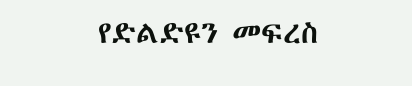የድልድዩን መፍረስ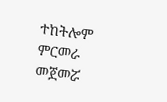ተከትሎም ምርመራ መጀመሯ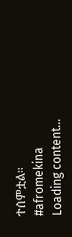ተሰምቷል።
#afromekina
Loading content...